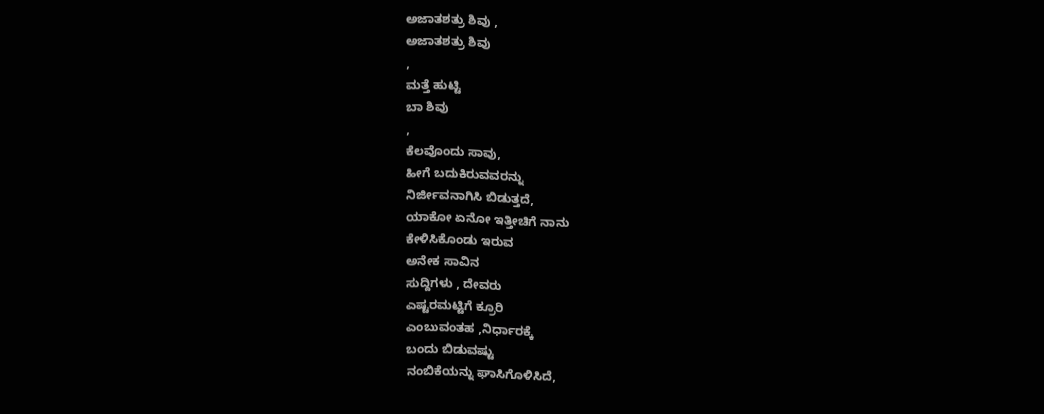ಅಜಾತಶತ್ರು ಶಿವು ,
ಅಜಾತಶತ್ರು ಶಿವು
,
ಮತ್ತೆ ಹುಟ್ಟಿ
ಬಾ ಶಿವು
,
ಕೆಲವೊಂದು ಸಾವು,
ಹೀಗೆ ಬದುಕಿರುವವರನ್ನು
ನಿರ್ಜೀವನಾಗಿಸಿ ಬಿಡುತ್ತದೆ,
ಯಾಕೋ ಏನೋ ಇತ್ತೀಚಿಗೆ ನಾನು
ಕೇಳಿಸಿಕೊಂಡು ಇರುವ
ಅನೇಕ ಸಾವಿನ
ಸುದ್ದಿಗಳು , ದೇವರು
ಎಷ್ಟರಮಟ್ಟಿಗೆ ಕ್ರೂರಿ
ಎಂಬುವಂತಹ ,ನಿರ್ಧಾರಕ್ಕೆ
ಬಂದು ಬಿಡುವಷ್ಟು
ನಂಬಿಕೆಯನ್ನು ಘಾಸಿಗೊಳಿಸಿದೆ,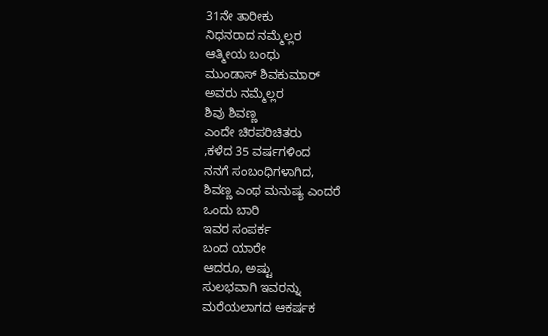31ನೇ ತಾರೀಕು
ನಿಧನರಾದ ನಮ್ಮೆಲ್ಲರ
ಆತ್ಮೀಯ ಬಂಧು
ಮುಂಡಾಸ್ ಶಿವಕುಮಾರ್
ಅವರು ನಮ್ಮೆಲ್ಲರ
ಶಿವು ಶಿವಣ್ಣ
ಎಂದೇ ಚಿರಪರಿಚಿತರು
,ಕಳೆದ 35 ವರ್ಷಗಳಿಂದ
ನನಗೆ ಸಂಬಂಧಿಗಳಾಗಿದ,
ಶಿವಣ್ಣ ಎಂಥ ಮನುಷ್ಯ ಎಂದರೆ
ಒಂದು ಬಾರಿ
ಇವರ ಸಂಪರ್ಕ
ಬಂದ ಯಾರೇ
ಆದರೂ, ಅಷ್ಟು
ಸುಲಭವಾಗಿ ಇವರನ್ನು
ಮರೆಯಲಾಗದ ಆಕರ್ಷಕ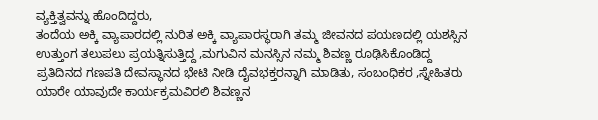ವ್ಯಕ್ತಿತ್ವವನ್ನು ಹೊಂದಿದ್ದರು,
ತಂದೆಯ ಅಕ್ಕಿ ವ್ಯಾಪಾರದಲ್ಲಿ ನುರಿತ ಅಕ್ಕಿ ವ್ಯಾಪಾರಸ್ಥರಾಗಿ ತಮ್ಮ ಜೀವನದ ಪಯಣದಲ್ಲಿ ಯಶಸ್ಸಿನ ಉತ್ತುಂಗ ತಲುಪಲು ಪ್ರಯತ್ನಿಸುತ್ತಿದ್ದ ,ಮಗುವಿನ ಮನಸ್ಸಿನ ನಮ್ಮ ಶಿವಣ್ಣ ರೂಢಿಸಿಕೊಂಡಿದ್ದ ಪ್ರತಿದಿನದ ಗಣಪತಿ ದೇವಸ್ಥಾನದ ಭೇಟಿ ನೀಡಿ ದೈವಭಕ್ತರನ್ನಾಗಿ ಮಾಡಿತು, ಸಂಬಂಧಿಕರ ,ಸ್ನೇಹಿತರು ಯಾರೇ ಯಾವುದೇ ಕಾರ್ಯಕ್ರಮವಿರಲಿ ಶಿವಣ್ಣನ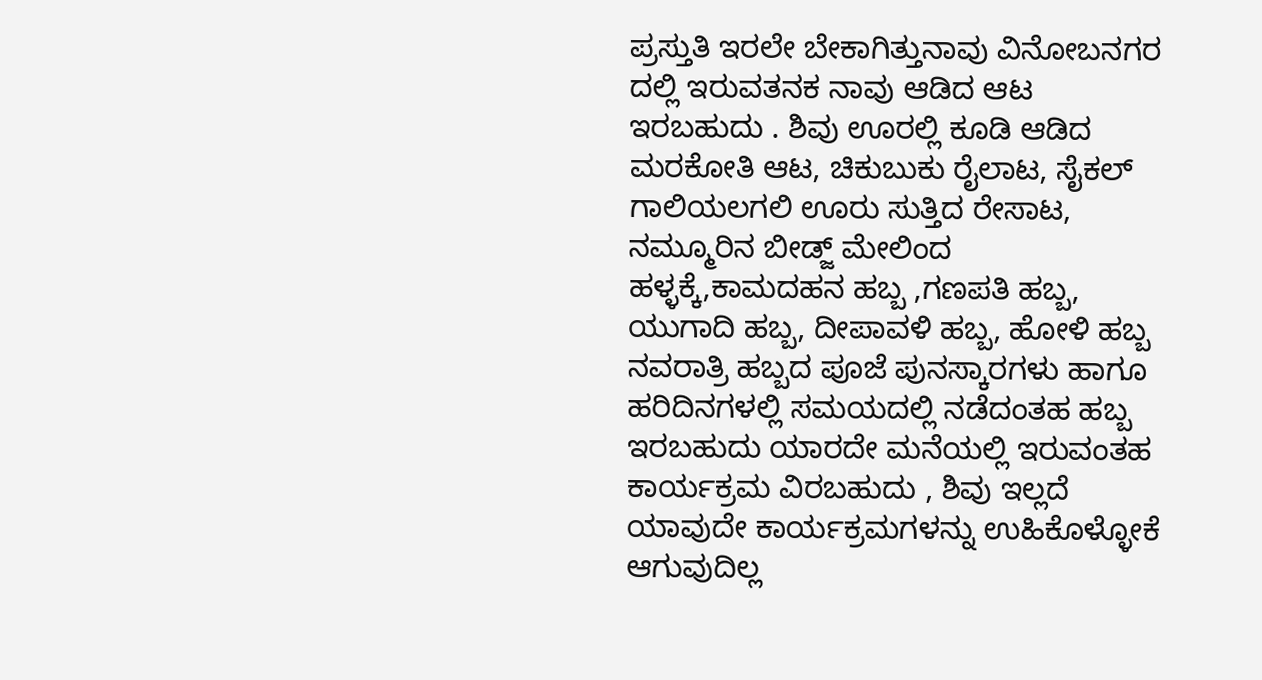ಪ್ರಸ್ತುತಿ ಇರಲೇ ಬೇಕಾಗಿತ್ತುನಾವು ವಿನೋಬನಗರ ದಲ್ಲಿ ಇರುವತನಕ ನಾವು ಆಡಿದ ಆಟ ಇರಬಹುದು . ಶಿವು ಊರಲ್ಲಿ ಕೂಡಿ ಆಡಿದ ಮರಕೋತಿ ಆಟ, ಚಿಕುಬುಕು ರೈಲಾಟ, ಸೈಕಲ್ ಗಾಲಿಯಲಗಲಿ ಊರು ಸುತ್ತಿದ ರೇಸಾಟ, ನಮ್ಮೂರಿನ ಬೀಡ್ಜ್ ಮೇಲಿಂದ ಹಳ್ಳಕ್ಕೆ,ಕಾಮದಹನ ಹಬ್ಬ ,ಗಣಪತಿ ಹಬ್ಬ, ಯುಗಾದಿ ಹಬ್ಬ, ದೀಪಾವಳಿ ಹಬ್ಬ, ಹೋಳಿ ಹಬ್ಬ ನವರಾತ್ರಿ ಹಬ್ಬದ ಪೂಜೆ ಪುನಸ್ಕಾರಗಳು ಹಾಗೂ ಹರಿದಿನಗಳಲ್ಲಿ ಸಮಯದಲ್ಲಿ ನಡೆದಂತಹ ಹಬ್ಬ ಇರಬಹುದು ಯಾರದೇ ಮನೆಯಲ್ಲಿ ಇರುವಂತಹ ಕಾರ್ಯಕ್ರಮ ವಿರಬಹುದು , ಶಿವು ಇಲ್ಲದೆ ಯಾವುದೇ ಕಾರ್ಯಕ್ರಮಗಳನ್ನು ಉಹಿಕೊಳ್ಳೋಕೆ ಆಗುವುದಿಲ್ಲ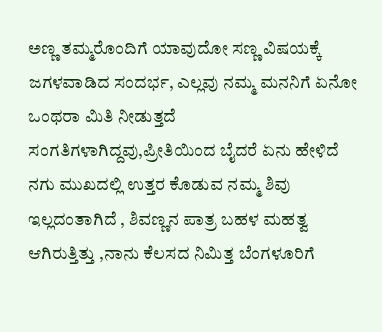ಅಣ್ಣ ತಮ್ಮರೊಂದಿಗೆ ಯಾವುದೋ ಸಣ್ಣ ವಿಷಯಕ್ಕೆ ಜಗಳವಾಡಿದ ಸಂದರ್ಭ, ಎಲ್ಲವು ನಮ್ಮ ಮನನಿಗೆ ಏನೋ ಒಂಥರಾ ಮಿತಿ ನೀಡುತ್ತದೆ ಸಂಗತಿಗಳಾಗಿದ್ದವು,ಪ್ರೀತಿಯಿಂದ ಬೈದರೆ ಏನು ಹೇಳಿದೆ ನಗು ಮುಖದಲ್ಲಿ ಉತ್ತರ ಕೊಡುವ ನಮ್ಮ ಶಿವು ಇಲ್ಲದಂತಾಗಿದೆ , ಶಿವಣ್ಣನ ಪಾತ್ರ ಬಹಳ ಮಹತ್ವ ಆಗಿರುತ್ತಿತ್ತು ,ನಾನು ಕೆಲಸದ ನಿಮಿತ್ತ ಬೆಂಗಳೂರಿಗೆ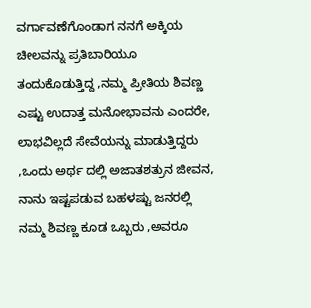ವರ್ಗಾವಣೆಗೊಂಡಾಗ ನನಗೆ ಅಕ್ಕಿಯ ಚೀಲವನ್ನು ಪ್ರತಿಬಾರಿಯೂ ತಂದುಕೊಡುತ್ತಿದ್ದ ,ನಮ್ಮ ಪ್ರೀತಿಯ ಶಿವಣ್ಣ ಎಷ್ಟು ಉದಾತ್ತ ಮನೋಭಾವನು ಎಂದರೇ, ಲಾಭವಿಲ್ಲದೆ ಸೇವೆಯನ್ನು ಮಾಡುತ್ತಿದ್ದರು ,ಒಂದು ಅರ್ಥ ದಲ್ಲಿ ಅಜಾತಶತ್ರುನ ಜೀವನ, ನಾನು ಇಷ್ಟಪಡುವ ಬಹಳಷ್ಟು ಜನರಲ್ಲಿ ನಮ್ಮ ಶಿವಣ್ಣ ಕೂಡ ಒಬ್ಬರು ,ಅವರೂ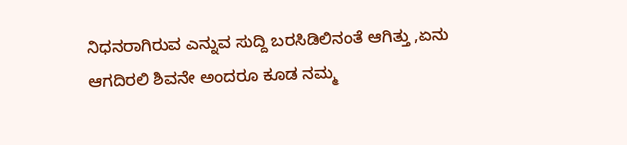ನಿಧನರಾಗಿರುವ ಎನ್ನುವ ಸುದ್ದಿ ಬರಸಿಡಿಲಿನಂತೆ ಆಗಿತ್ತು ,ಏನು ಆಗದಿರಲಿ ಶಿವನೇ ಅಂದರೂ ಕೂಡ ನಮ್ಮ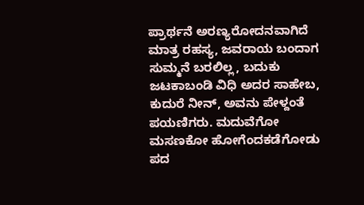ಪ್ರಾರ್ಥನೆ ಅರಣ್ಯರೋದನವಾಗಿದೆ ಮಾತ್ರ ರಹಸ್ಯ, ಜವರಾಯ ಬಂದಾಗ ಸುಮ್ಮನೆ ಬರಲಿಲ್ಲ, ಬದುಕು ಜಟಕಾಬಂಡಿ ವಿಧಿ ಅದರ ಸಾಹೇಬ, ಕುದುರೆ ನೀನ್, ಅವನು ಪೇಳ್ದಂತೆ ಪಯಣಿಗರು. ಮದುವೆಗೋ ಮಸಣಕೋ ಹೋಗೆಂದಕಡೆಗೋಡು ಪದ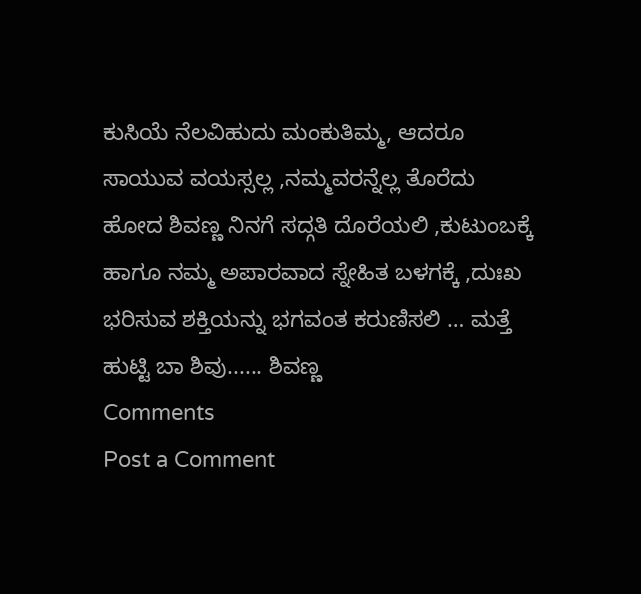ಕುಸಿಯೆ ನೆಲವಿಹುದು ಮಂಕುತಿಮ್ಮ, ಆದರೂ ಸಾಯುವ ವಯಸ್ಸಲ್ಲ ,ನಮ್ಮವರನ್ನೆಲ್ಲ ತೊರೆದು ಹೋದ ಶಿವಣ್ಣ ನಿನಗೆ ಸದ್ಗತಿ ದೊರೆಯಲಿ ,ಕುಟುಂಬಕ್ಕೆ ಹಾಗೂ ನಮ್ಮ ಅಪಾರವಾದ ಸ್ನೇಹಿತ ಬಳಗಕ್ಕೆ ,ದುಃಖ ಭರಿಸುವ ಶಕ್ತಿಯನ್ನು ಭಗವಂತ ಕರುಣಿಸಲಿ … ಮತ್ತೆ ಹುಟ್ಟಿ ಬಾ ಶಿವು...... ಶಿವಣ್ಣ
Comments
Post a Comment